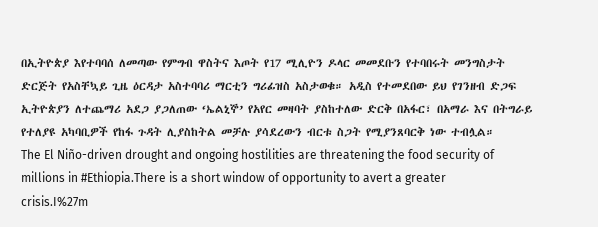በኢትዮጵያ እየተባባሰ ለመጣው የምግብ ዋስትና እጦት የ17 ሚሊዮን ዶላር መመደቡን የተባበሩት መንግስታት ድርጅት የአስቸኳይ ጊዜ ዕርዳታ አስተባባሪ ማርቲን ግሪፊዝስ አስታወቁ። አዲስ የተመደበው ይህ የገንዘብ ድጋፍ ኢትዮጵያን ለተጨማሪ አደጋ ያጋለጠው ‘ኤልኒኞ’ የአየር መዛባት ያስከተለው ድርቅ በአፋር፣ በአማራ እና በትግራይ የተለያዩ አካባቢዎች የከፋ ጉዳት ሊያስከትል መቻሉ ያሳደረውን ብርቱ ስጋት የሚያንጸባርቅ ነው ተብሏል።
The El Niño-driven drought and ongoing hostilities are threatening the food security of millions in #Ethiopia.There is a short window of opportunity to avert a greater crisis.I%27m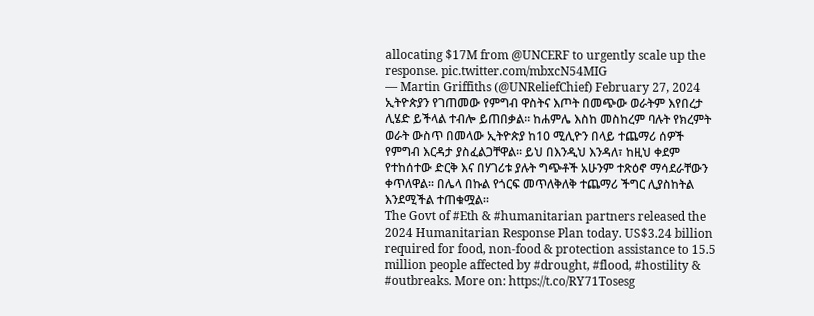allocating $17M from @UNCERF to urgently scale up the response. pic.twitter.com/mbxcN54MIG
— Martin Griffiths (@UNReliefChief) February 27, 2024
ኢትዮጵያን የገጠመው የምግብ ዋስትና እጦት በመጭው ወራትም እየበረታ ሊሄድ ይችላል ተብሎ ይጠበቃል። ከሐምሌ እስከ መስከረም ባሉት የክረምት ወራት ውስጥ በመላው ኢትዮጵያ ከ10 ሚሊዮን በላይ ተጨማሪ ሰዎች የምግብ እርዳታ ያስፈልጋቸዋል። ይህ በእንዲህ እንዳለ፣ ከዚህ ቀደም የተከሰተው ድርቅ እና በሃገሪቱ ያሉት ግጭቶች አሁንም ተጽዕኖ ማሳደራቸውን ቀጥለዋል። በሌላ በኩል የጎርፍ መጥለቅለቅ ተጨማሪ ችግር ሊያስከትል እንደሚችል ተጠቁሟል።
The Govt of #Eth & #humanitarian partners released the 2024 Humanitarian Response Plan today. US$3.24 billion required for food, non-food & protection assistance to 15.5 million people affected by #drought, #flood, #hostility & #outbreaks. More on: https://t.co/RY71Tosesg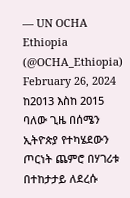— UN OCHA Ethiopia (@OCHA_Ethiopia) February 26, 2024
ከ2013 እስከ 2015 ባለው ጊዜ በሰሜን ኢትዮጵያ የተካሄደውን ጦርነት ጨምሮ በሃገሪቱ በተከታታይ ለደረሱ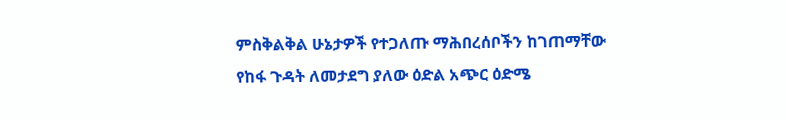ምስቅልቅል ሁኔታዎች የተጋለጡ ማሕበረሰቦችን ከገጠማቸው የከፋ ጉዳት ለመታደግ ያለው ዕድል አጭር ዕድሜ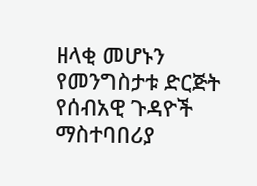ዘላቂ መሆኑን የመንግስታቱ ድርጅት የሰብአዊ ጉዳዮች ማስተባበሪያ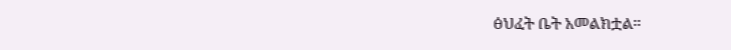ፅህፈት ቤት አመልክቷል።